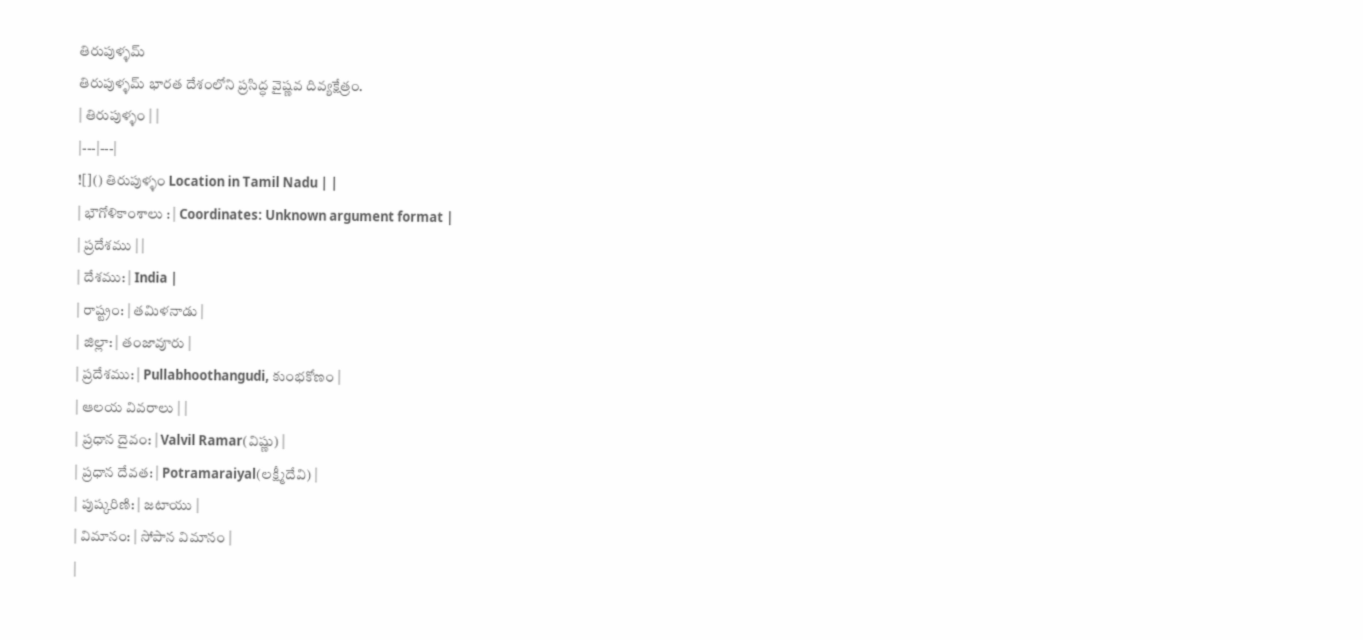తిరుపుళ్ళమ్
తిరుపుళ్ళమ్ భారత దేశంలోని ప్రసిద్ధ వైష్ణవ దివ్యక్షేత్రం.
| తిరుపుళ్ళం | |
|---|---|
![]() తిరుపుళ్ళం Location in Tamil Nadu | |
| భౌగోళికాంశాలు : | Coordinates: Unknown argument format |
| ప్రదేశము | |
| దేశము: | India |
| రాష్ట్రం: | తమిళనాడు |
| జిల్లా: | తంజావూరు |
| ప్రదేశము: | Pullabhoothangudi, కుంభకోణం |
| ఆలయ వివరాలు | |
| ప్రధాన దైవం: | Valvil Ramar(విష్ణు) |
| ప్రధాన దేవత: | Potramaraiyal(లక్ష్మీదేవి) |
| పుష్కరిణి: | జటాయు |
| విమానం: | సోపాన విమానం |
|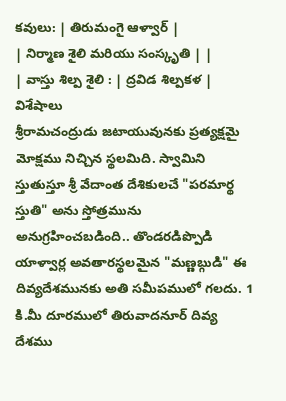కవులు: | తిరుమంగై ఆళ్వార్ |
| నిర్మాణ శైలి మరియు సంస్కృతి | |
| వాస్తు శిల్ప శైలి : | ద్రవిడ శిల్పకళ |
విశేషాలు
శ్రీరామచంద్రుడు జటాయువునకు ప్రత్యక్షమై మోక్షము నిచ్చిన స్థలమిది. స్వామిని స్తుతుస్తూ శ్రీ వేదాంత దేశికులచే "పరమార్థ స్తుతి" అను స్తోత్రమును అనుగ్రహించబడింది.. తొండరడిప్పొడి యాళ్వార్ల అవతారస్థలమైన "మణ్ణబ్గుడి" ఈ దివ్యదేశమునకు అతి సమీపములో గలదు. 1 కి.మీ దూరములో తిరువాదనూర్ దివ్య దేశము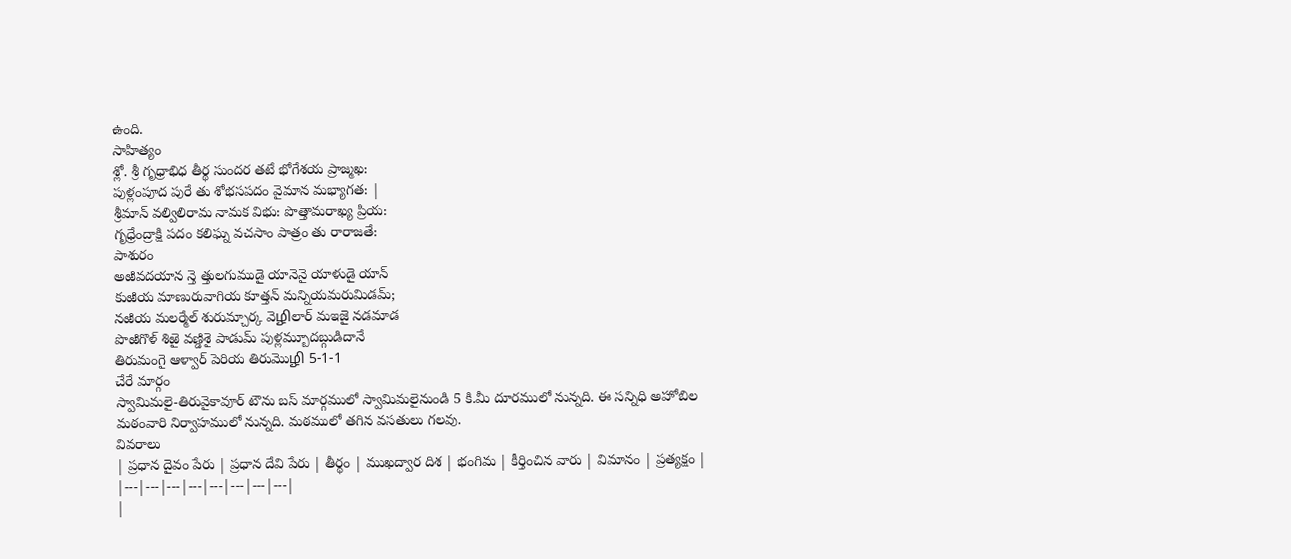ఉంది.
సాహిత్యం
శ్లో. శ్రీ గృధ్రాభిధ తీర్థ సుందర తటే భోగేశయ ప్రాజ్మఖ:
పుళ్లంపూద పురే తు శోభసపదం వైమాన మభ్యాగత: |
శ్రీమాన్ వల్విలిరామ నామక విభు: పొత్తామరాఖ్య ప్రియ:
గృధ్రేంద్రాక్షి పదం కలిఘ్న వచసాం పాత్రం తు రారాజతే:
పాశురం
అఱివదయాన న్తె త్తులగుముడై యానెనై యాళుడై యాన్
కుఱియ మాణురువాగియ కూత్తన్ మన్నియమరుమిడమ్;
నఱియ మలర్మేల్ శురుమ్చార్క వెழிలార్ మఇజై నడమాడ
పొఱిగొళ్ శిఱై వణ్డిశై పాడుమ్ పుళ్లమ్బూదబ్గుడిదానే
తిరుమంగై ఆళ్వార్ పెరియ తిరుమొழி 5-1-1
చేరే మార్గం
స్వామిమలై-తిరువైకావూర్ టౌను బస్ మార్గములో స్వామిమలైనుండి 5 కి.మీ దూరములో నున్నది. ఈ సన్నిధి అహోబిల మఠంవారి నిర్వాహములో నున్నది. మఠములో తగిన వసతులు గలవు.
వివరాలు
| ప్రధాన దైవం పేరు | ప్రధాన దేవి పేరు | తీర్థం | ముఖద్వార దిశ | భంగిమ | కీర్తించిన వారు | విమానం | ప్రత్యక్షం |
|---|---|---|---|---|---|---|---|
|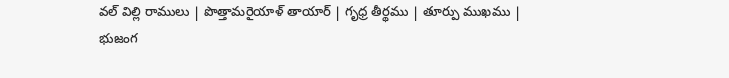వల్ విల్లి రాములు | పొత్తామరైయాళ్ తాయార్ | గృధ్ర తీర్థము | తూర్పు ముఖము | భుజంగ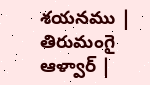శయనము | తిరుమంగై ఆళ్వార్ |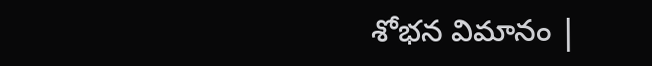శోభన విమానం |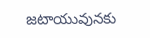జటాయువునకు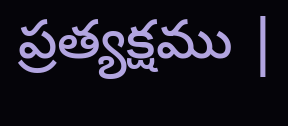ప్రత్యక్షము |